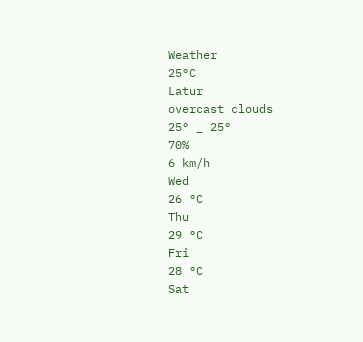Weather
25°C
Latur
overcast clouds
25° _ 25°
70%
6 km/h
Wed
26 °C
Thu
29 °C
Fri
28 °C
Sat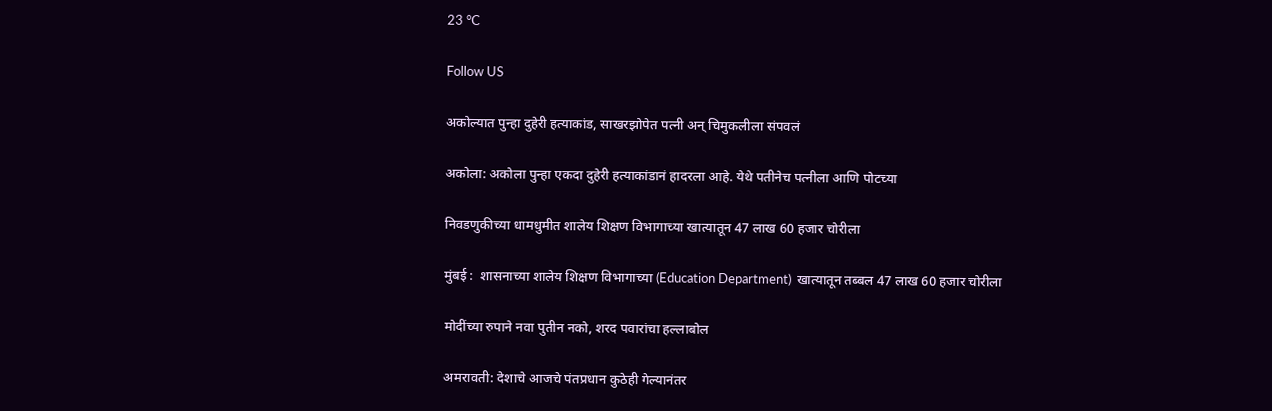23 °C

Follow US

अकोल्यात पुन्हा दुहेरी हत्याकांड, साखरझोपेत पत्नी अन् चिमुकलीला संपवलं

अकोला: अकोला पुन्हा एकदा दुहेरी हत्याकांडानं हादरला आहे. येथे पतीनेच पत्नीला आणि पोटच्या

निवडणुकीच्या धामधुमीत शालेय शिक्षण विभागाच्या खात्यातून 47 लाख 60 हजार चोरीला

मुंबई :  शासनाच्या शालेय शिक्षण विभागाच्या (Education Department)  खात्यातून तब्बल 47 लाख 60 हजार चोरीला

मोदींच्या रुपाने नवा पुतीन नको, शरद पवारांचा हल्लाबोल

अमरावती: देशाचे आजचे पंतप्रधान कुठेही गेल्यानंतर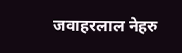जवाहरलाल नेहरु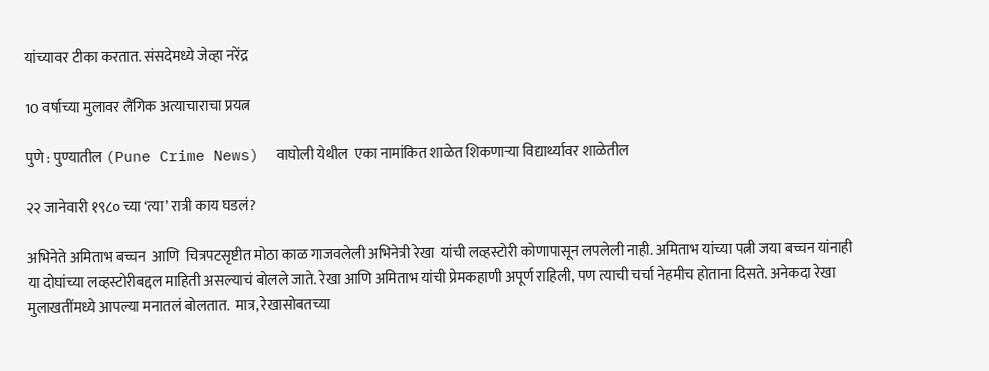यांच्यावर टीका करतात. संसदेमध्ये जेव्हा नरेंद्र

10 वर्षाच्या मुलावर लैंगिक अत्याचाराचा प्रयत्न

पुणे : पुण्यातील (Pune Crime News)  वाघोली येथील  एका नामांकित शाळेत शिकणाऱ्या विद्यार्थ्यावर शाळेतील

२२ जानेवारी १९८० च्या ‘त्या’ रात्री काय घडलं?

अभिनेते अमिताभ बच्चन  आणि  चित्रपटसृष्टीत मोठा काळ गाजवलेली अभिनेत्री रेखा  यांची लव्हस्टोरी कोणापासून लपलेली नाही. अमिताभ यांच्या पत्नी जया बच्चन यांनाही या दोघांच्या लव्हस्टोरीबद्दल माहिती असल्याचं बोलले जाते. रेखा आणि अमिताभ यांची प्रेमकहाणी अपूर्ण राहिली, पण त्याची चर्चा नेहमीच होताना दिसते. अनेकदा रेखा मुलाखतींमध्ये आपल्या मनातलं बोलतात.  मात्र, रेखासोबतच्या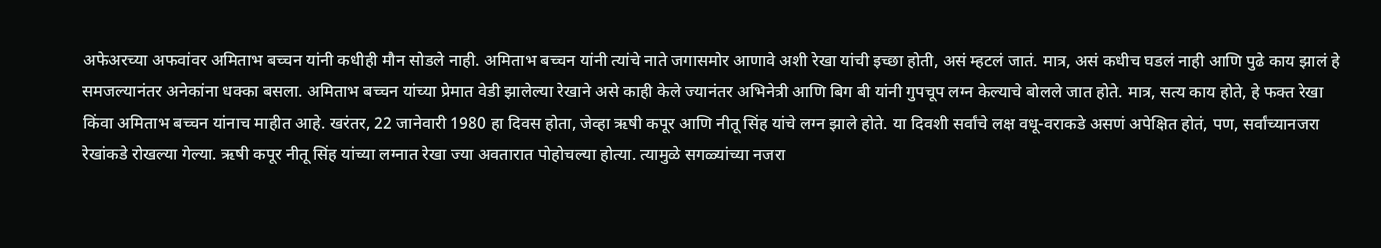अफेअरच्या अफवांवर अमिताभ बच्चन यांनी कधीही मौन सोडले नाही. अमिताभ बच्चन यांनी त्यांचे नाते जगासमोर आणावे अशी रेखा यांची इच्छा होती, असं म्हटलं जातं. मात्र, असं कधीच घडलं नाही आणि पुढे काय झालं हे समजल्यानंतर अनेकांना धक्का बसला. अमिताभ बच्चन यांच्या प्रेमात वेडी झालेल्या रेखाने असे काही केले ज्यानंतर अभिनेत्री आणि बिग बी यांनी गुपचूप लग्न केल्याचे बोलले जात होते. मात्र, सत्य काय होते, हे फक्त रेखा किंवा अमिताभ बच्चन यांनाच माहीत आहे. खरंतर, 22 जानेवारी 1980 हा दिवस होता, जेव्हा ऋषी कपूर आणि नीतू सिंह यांचे लग्न झाले होते. या दिवशी सर्वांचे लक्ष वधू-वराकडे असणं अपेक्षित होतं, पण, सर्वांच्यानजरा रेखांकडे रोखल्या गेल्या. ऋषी कपूर नीतू सिंह यांच्या लग्नात रेखा ज्या अवतारात पोहोचल्या होत्या. त्यामुळे सगळ्यांच्या नजरा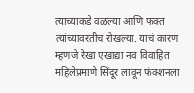त्याच्याकडे वळल्या आणि फक्त त्यांच्यावरतीच रोखल्या. याचं कारण म्हणजे रेखा एखाद्या नव विवाहित महिलेप्रमाणे सिंदूर लावून फंक्शनला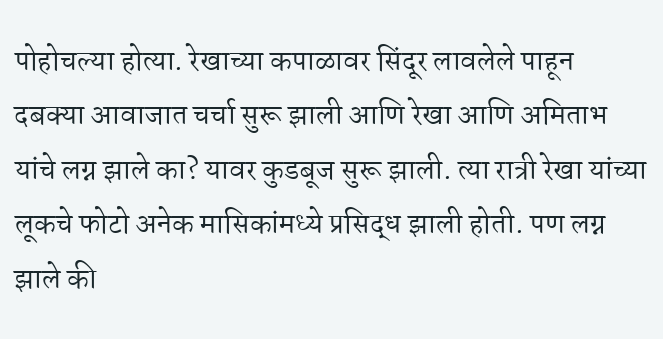पोहोचल्या होत्या. रेखाच्या कपाळावर सिंदूर लावलेले पाहून दबक्या आवाजात चर्चा सुरू झाली आणि रेखा आणि अमिताभ यांचे लग्न झाले का? यावर कुडबूज सुरू झाली. त्या रात्री रेखा यांच्या लूकचे फोटो अनेक मासिकांमध्ये प्रसिद्ध झाली होती. पण लग्न झाले की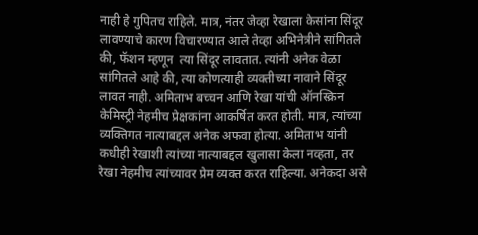नाही हे गुपितच राहिले. मात्र, नंतर जेव्हा रेखाला केसांना सिंदूर लावण्याचे कारण विचारण्यात आले तेव्हा अभिनेत्रीने सांगितले की, फॅशन म्हणून  त्या सिंदूर लावतात. त्यांनी अनेक वेळा सांगितले आहे की, त्या कोणत्याही व्यक्तीच्या नावाने सिंदूर लावत नाही. अमिताभ बच्चन आणि रेखा यांची ऑनस्क्रिन केमिस्ट्री नेहमीच प्रेक्षकांना आकर्षित करत होती. मात्र, त्यांच्या व्यक्तिगत नात्याबद्दल अनेक अफवा होत्या. अमिताभ यांनी कधीही रेखाशी त्यांच्या नात्याबद्दल खुलासा केला नव्हता, तर रेखा नेहमीच त्यांच्यावर प्रेम व्यक्त करत राहिल्या. अनेकदा असे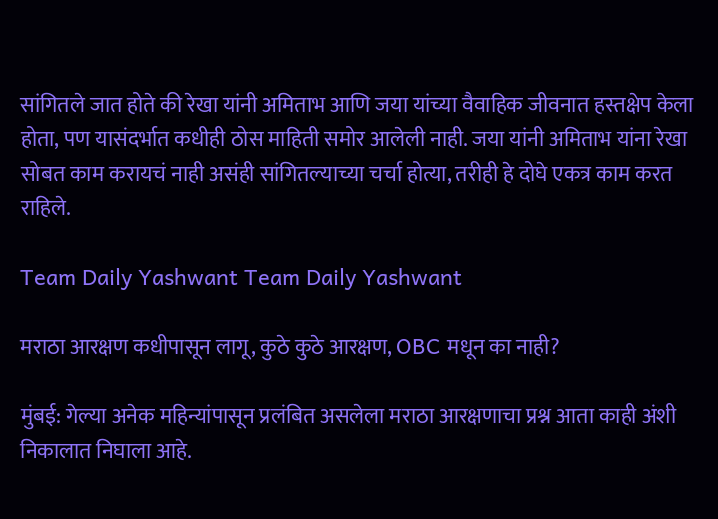सांगितले जात होते की रेखा यांनी अमिताभ आणि जया यांच्या वैवाहिक जीवनात हस्तक्षेप केला होता, पण यासंदर्भात कधीही ठोस माहिती समोर आलेली नाही. जया यांनी अमिताभ यांना रेखा सोबत काम करायचं नाही असंही सांगितल्याच्या चर्चा होत्या, तरीही हे दोघे एकत्र काम करत राहिले.

Team Daily Yashwant Team Daily Yashwant

मराठा आरक्षण कधीपासून लागू, कुठे कुठे आरक्षण, OBC मधून का नाही?

मुंबई: गेल्या अनेक महिन्यांपासून प्रलंबित असलेला मराठा आरक्षणाचा प्रश्न आता काही अंशी निकालात निघाला आहे.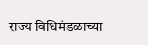राज्य विधिमंडळाच्या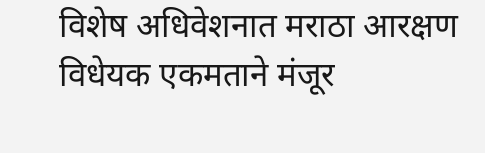विशेष अधिवेशनात मराठा आरक्षण विधेयक एकमताने मंजूर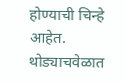होण्याची चिन्हे आहेत. थोड्याचवेळात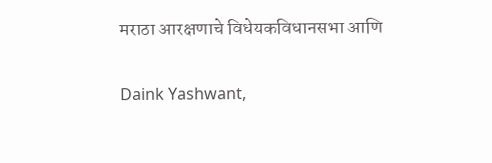मराठा आरक्षणाचे विधेयकविधानसभा आणि

Daink Yashwant,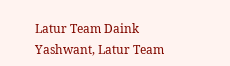Latur Team Daink Yashwant, Latur Team